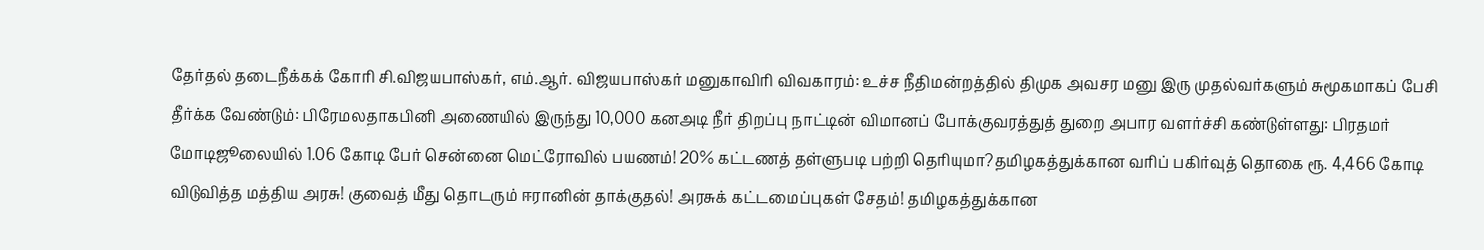தேர்தல் தடைநீக்கக் கோரி சி.விஜயபாஸ்கர், எம்.ஆர். விஜயபாஸ்கர் மனுகாவிரி விவகாரம்: உச்ச நீதிமன்றத்தில் திமுக அவசர மனு இரு முதல்வர்களும் சுமூகமாகப் பேசி தீர்க்க வேண்டும்: பிரேமலதாகபினி அணையில் இருந்து 10,000 கனஅடி நீர் திறப்பு நாட்டின் விமானப் போக்குவரத்துத் துறை அபார வளர்ச்சி கண்டுள்ளது: பிரதமர் மோடிஜூலையில் 1.06 கோடி பேர் சென்னை மெட்ரோவில் பயணம்! 20% கட்டணத் தள்ளுபடி பற்றி தெரியுமா?தமிழகத்துக்கான வரிப் பகிர்வுத் தொகை ரூ. 4,466 கோடி விடுவித்த மத்திய அரசு! குவைத் மீது தொடரும் ஈரானின் தாக்குதல்! அரசுக் கட்டமைப்புகள் சேதம்! தமிழகத்துக்கான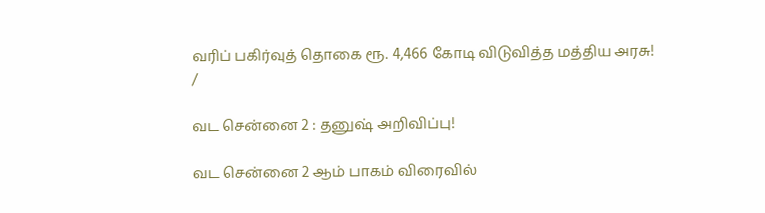வரிப் பகிர்வுத் தொகை ரூ. 4,466 கோடி விடுவித்த மத்திய அரசு!
/

வட சென்னை 2 : தனுஷ் அறிவிப்பு!

வட சென்னை 2 ஆம் பாகம் விரைவில்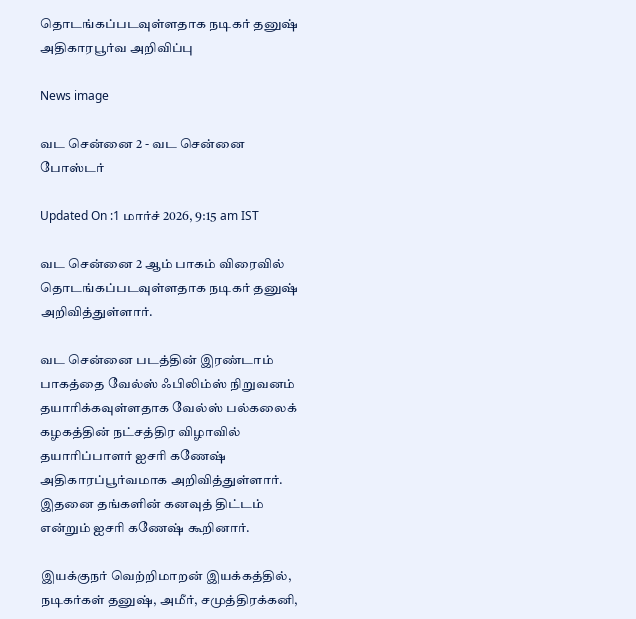தொடங்கப்படவுள்ளதாக நடிகர் தனுஷ் அதிகாரபூர்வ அறிவிப்பு

News image

வட சென்னை 2 - வட சென்னை போஸ்டர்

Updated On :1 மார்ச் 2026, 9:15 am IST

வட சென்னை 2 ஆம் பாகம் விரைவில் தொடங்கப்படவுள்ளதாக நடிகர் தனுஷ் அறிவித்துள்ளார்.

வட சென்னை படத்தின் இரண்டாம் பாகத்தை வேல்ஸ் ஃபிலிம்ஸ் நிறுவனம் தயாரிக்கவுள்ளதாக வேல்ஸ் பல்கலைக் கழகத்தின் நட்சத்திர விழாவில் தயாரிப்பாளர் ஐசரி கணேஷ் அதிகாரப்பூர்வமாக அறிவித்துள்ளார். இதனை தங்களின் கனவுத் திட்டம் என்றும் ஐசரி கணேஷ் கூறினார்.

இயக்குநர் வெற்றிமாறன் இயக்கத்தில், நடிகர்கள் தனுஷ், அமீர், சமுத்திரக்கனி,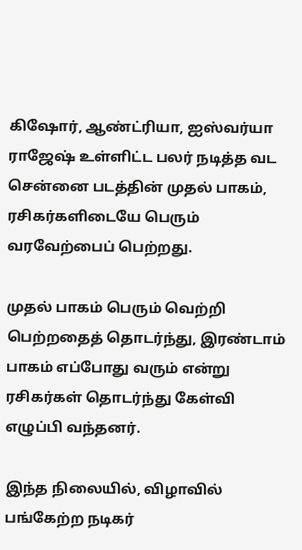கிஷோர், ஆண்ட்ரியா, ஐஸ்வர்யா ராஜேஷ் உள்ளிட்ட பலர் நடித்த வட சென்னை படத்தின் முதல் பாகம், ரசிகர்களிடையே பெரும் வரவேற்பைப் பெற்றது.

முதல் பாகம் பெரும் வெற்றி பெற்றதைத் தொடர்ந்து, இரண்டாம் பாகம் எப்போது வரும் என்று ரசிகர்கள் தொடர்ந்து கேள்வி எழுப்பி வந்தனர்.

இந்த நிலையில், விழாவில் பங்கேற்ற நடிகர்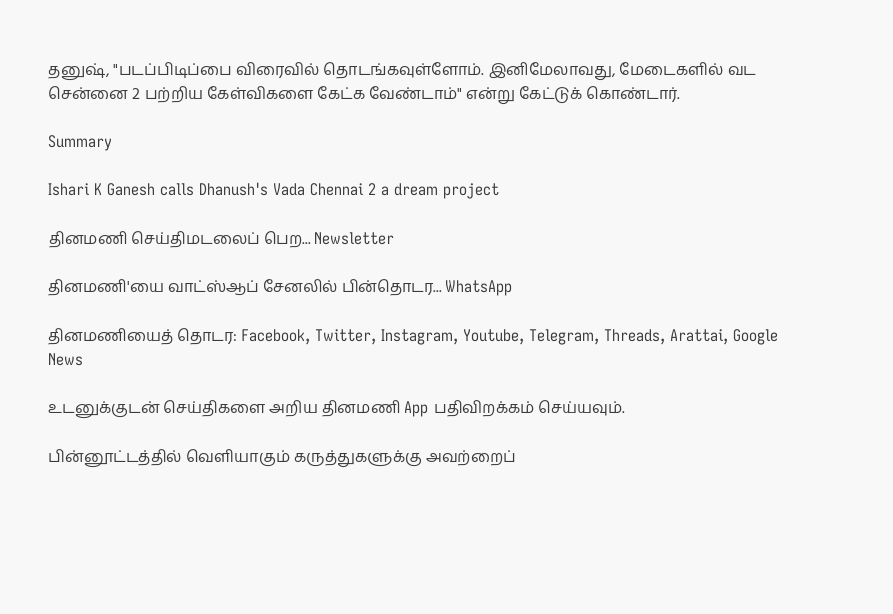தனுஷ், "படப்பிடிப்பை விரைவில் தொடங்கவுள்ளோம். இனிமேலாவது, மேடைகளில் வட சென்னை 2 பற்றிய கேள்விகளை கேட்க வேண்டாம்" என்று கேட்டுக் கொண்டார்.

Summary

Ishari K Ganesh calls Dhanush's Vada Chennai 2 a dream project

தினமணி செய்திமடலைப் பெற... Newsletter

தினமணி'யை வாட்ஸ்ஆப் சேனலில் பின்தொடர... WhatsApp

தினமணியைத் தொடர: Facebook, Twitter, Instagram, Youtube, Telegram, Threads, Arattai, Google News

உடனுக்குடன் செய்திகளை அறிய தினமணி App பதிவிறக்கம் செய்யவும்.

பின்னூட்டத்தில் வெளியாகும் கருத்துகளுக்கு அவற்றைப்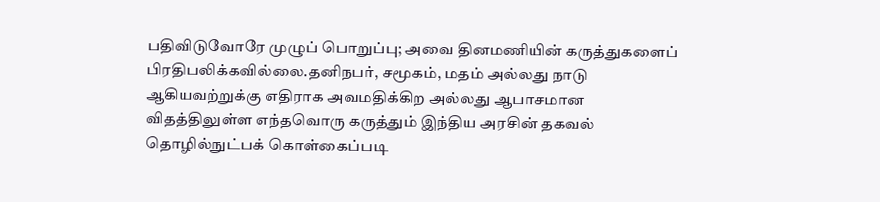பதிவிடுவோரே முழுப் பொறுப்பு; அவை தினமணியின் கருத்துகளைப் பிரதிபலிக்கவில்லை.தனிநபர், சமூகம், மதம் அல்லது நாடு ஆகியவற்றுக்கு எதிராக அவமதிக்கிற அல்லது ஆபாசமான விதத்திலுள்ள எந்தவொரு கருத்தும் இந்திய அரசின் தகவல் தொழில்நுட்பக் கொள்கைப்படி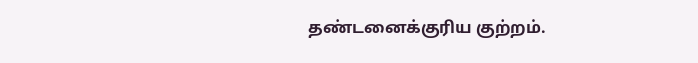தண்டனைக்குரிய குற்றம்.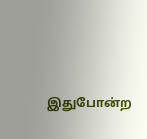இதுபோன்ற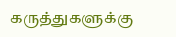கருத்துகளுக்கு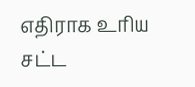எதிராக உரிய சட்ட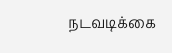நடவடிக்கை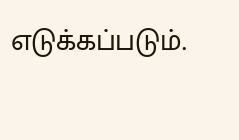எடுக்கப்படும்.